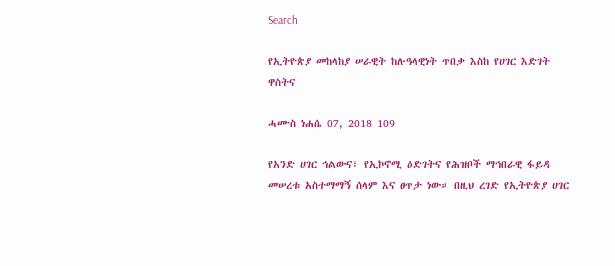Search

የኢትዮጵያ መከላከያ ሠራዊት ከሉዓላዊነት ጥበቃ እስከ የሀገር እድገት ዋስትና

ሓሙስ ነሐሴ 07, 2018 109

የአንድ ሀገር ኅልውና፣ የኢኮኖሚ ዕድገትና የሕዝቦች ማኅበራዊ ፋይዳ መሠረቱ አስተማማኝ ሰላም እና ፀጥታ ነው። በዚህ ረገድ የኢትዮጵያ ሀገር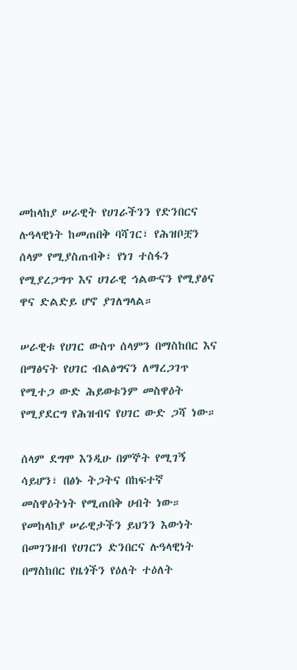መከላከያ ሠራዊት የሀገራችንን የድንበርና ሉዓላዊነት ከመጠበቅ ባሻገር፣ የሕዝቦቿን ሰላም የሚያስጠብቅ፣ የነገ ተስፋን የሚያረጋግጥ እና ሀገራዊ ኅልውናን የሚያፅና ዋና ድልድይ ሆኖ ያገለግላል።

ሠራዊቱ የሀገር ውስጥ ሰላምን በማስከበር እና በማፅናት የሀገር ብልፅግናን ለማረጋገጥ የሚተጋ ውድ ሕይወቱንም መስዋዕት የሚያደርግ የሕዝብና የሀገር ውድ ጋሻ ነው።

ሰላም ደግሞ እንዲሁ በምኞት የሚገኝ ሳይሆን፣ በፅኑ ትጋትና በከፍተኛ መስዋዕትነት የሚጠበቅ ሀብት ነው። የመከላከያ ሠራዊታችን ይህንን እውነት በመገንዘብ የሀገርን ድንበርና ሉዓላዊነት በማስከበር የዜጎችን የዕለት ተዕለት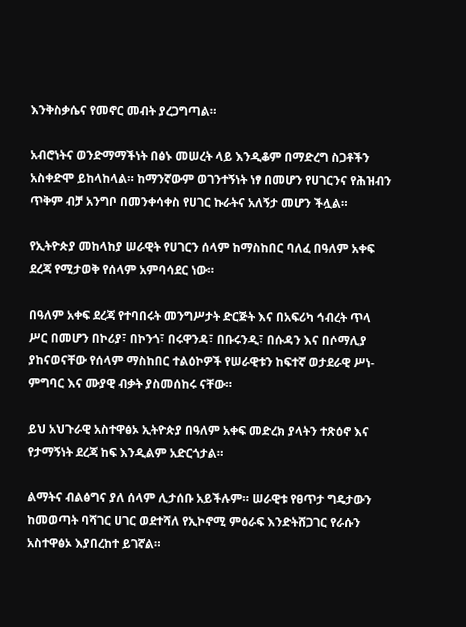እንቅስቃሴና የመኖር መብት ያረጋግጣል።

አብሮነትና ወንድማማችነት በፅኑ መሠረት ላይ እንዲቆም በማድረግ ስጋቶችን አስቀድሞ ይከላከላል። ከማንኛውም ወገንተኝነት ነፃ በመሆን የሀገርንና የሕዝብን ጥቅም ብቻ አንግቦ በመንቀሳቀስ የሀገር ኩራትና አለኝታ መሆን ችሏል።

የኢትዮጵያ መከላከያ ሠራዊት የሀገርን ሰላም ከማስከበር ባለፈ በዓለም አቀፍ ደረጃ የሚታወቅ የሰላም አምባሳደር ነው።

በዓለም አቀፍ ደረጃ የተባበሩት መንግሥታት ድርጅት እና በአፍሪካ ኅብረት ጥላ ሥር በመሆን በኮሪያ፣ በኮንጎ፣ በሩዋንዳ፣ በቡሩንዲ፣ በሱዳን እና በሶማሊያ ያከናወናቸው የሰላም ማስከበር ተልዕኮዎች የሠራዊቱን ከፍተኛ ወታደራዊ ሥነ-ምግባር እና ሙያዊ ብቃት ያስመሰከሩ ናቸው።

ይህ አህጉራዊ አስተዋፅኦ ኢትዮጵያ በዓለም አቀፍ መድረክ ያላትን ተጽዕኖ እና የታማኝነት ደረጃ ከፍ እንዲልም አድርጎታል።

ልማትና ብልፅግና ያለ ሰላም ሊታሰቡ አይችሉም። ሠራዊቱ የፀጥታ ግዴታውን ከመወጣት ባሻገር ሀገር ወደተሻለ የኢኮኖሚ ምዕራፍ እንድትሸጋገር የራሱን አስተዋፅኦ እያበረከተ ይገኛል።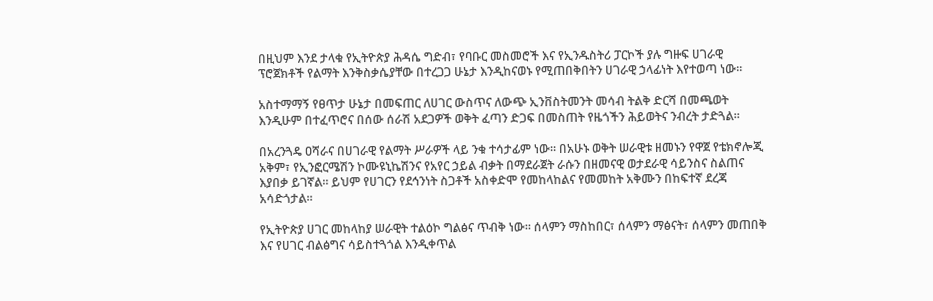በዚህም እንደ ታላቁ የኢትዮጵያ ሕዳሴ ግድብ፣ የባቡር መስመሮች እና የኢንዱስትሪ ፓርኮች ያሉ ግዙፍ ሀገራዊ ፕሮጀክቶች የልማት እንቅስቃሴያቸው በተረጋጋ ሁኔታ እንዲከናወኑ የሚጠበቅበትን ሀገራዊ ኃላፊነት እየተወጣ ነው።

አስተማማኝ የፀጥታ ሁኔታ በመፍጠር ለሀገር ውስጥና ለውጭ ኢንቨስትመንት መሳብ ትልቅ ድርሻ በመጫወት እንዲሁም በተፈጥሮና በሰው ሰራሽ አደጋዎች ወቅት ፈጣን ድጋፍ በመስጠት የዜጎችን ሕይወትና ንብረት ታድጓል።

በአረንጓዴ ዐሻራና በሀገራዊ የልማት ሥራዎች ላይ ንቁ ተሳታፊም ነው። በአሁኑ ወቅት ሠራዊቱ ዘመኑን የዋጀ የቴክኖሎጂ አቅም፣ የኢንፎርሜሽን ኮሙዩኒኬሽንና የአየር ኃይል ብቃት በማደራጀት ራሱን በዘመናዊ ወታደራዊ ሳይንስና ስልጠና እያበቃ ይገኛል። ይህም የሀገርን የደኅንነት ስጋቶች አስቀድሞ የመከላከልና የመመከት አቅሙን በከፍተኛ ደረጃ አሳድጎታል።

የኢትዮጵያ ሀገር መከላከያ ሠራዊት ተልዕኮ ግልፅና ጥብቅ ነው። ሰላምን ማስከበር፣ ሰላምን ማፅናት፣ ሰላምን መጠበቅ እና የሀገር ብልፅግና ሳይስተጓጎል እንዲቀጥል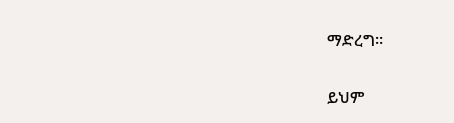ማድረግ።

ይህም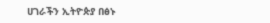ሀገራችን ኢትዮጵያ በፅኑ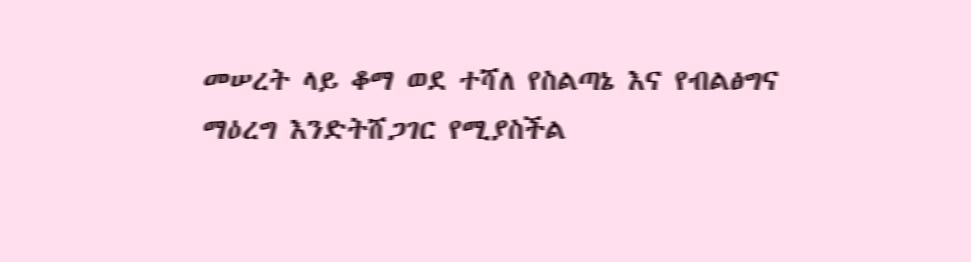መሠረት ላይ ቆማ ወደ ተሻለ የስልጣኔ እና የብልፅግና ማዕረግ እንድትሸጋገር የሚያስችል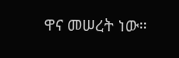ዋና መሠረት ነው።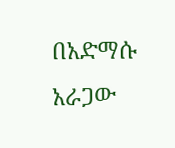በአድማሱ አራጋው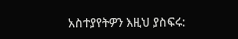አስተያየትዎን እዚህ ያስፍሩ: